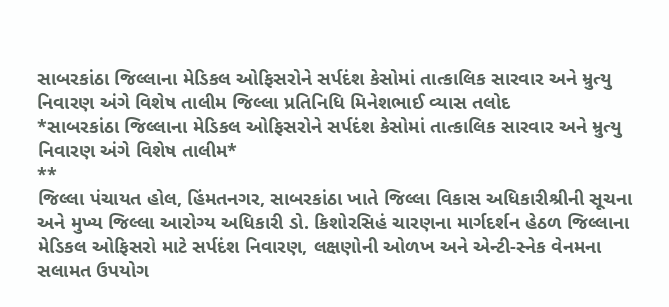સાબરકાંઠા જિલ્લાના મેડિકલ ઓફિસરોને સર્પદંશ કેસોમાં તાત્કાલિક સારવાર અને મ્રુત્યુ નિવારણ અંગે વિશેષ તાલીમ જિલ્લા પ્રતિનિધિ મિનેશભાઈ વ્યાસ તલોદ
*સાબરકાંઠા જિલ્લાના મેડિકલ ઓફિસરોને સર્પદંશ કેસોમાં તાત્કાલિક સારવાર અને મ્રુત્યુ નિવારણ અંગે વિશેષ તાલીમ*
**
જિલ્લા પંચાયત હોલ, હિંમતનગર, સાબરકાંઠા ખાતે જિલ્લા વિકાસ અધિકારીશ્રીની સૂચના અને મુખ્ય જિલ્લા આરોગ્ય અધિકારી ડો. કિશોરસિહં ચારણના માર્ગદર્શન હેઠળ જિલ્લાના મેડિકલ ઓફિસરો માટે સર્પદંશ નિવારણ, લક્ષણોની ઓળખ અને એન્ટી-સ્નેક વેનમના સલામત ઉપયોગ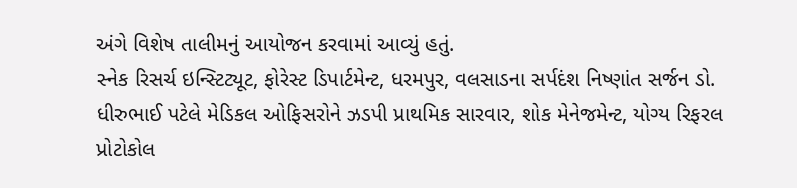અંગે વિશેષ તાલીમનું આયોજન કરવામાં આવ્યું હતું.
સ્નેક રિસર્ચ ઇન્સ્ટિટ્યૂટ, ફોરેસ્ટ ડિપાર્ટમેન્ટ, ધરમપુર, વલસાડના સર્પદંશ નિષ્ણાંત સર્જન ડો. ધીરુભાઈ પટેલે મેડિકલ ઓફિસરોને ઝડપી પ્રાથમિક સારવાર, શોક મેનેજમેન્ટ, યોગ્ય રિફરલ પ્રોટોકોલ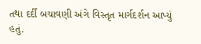તથા દર્દી બચાવણી અંગે વિસ્તૃત માર્ગદર્શન આપ્યું હતું.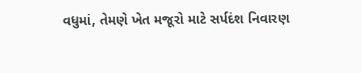વધુમાં, તેમણે ખેત મજૂરો માટે સર્પદંશ નિવારણ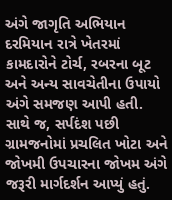અંગે જાગૃતિ અભિયાન દરમિયાન રાત્રે ખેતરમાં કામદારોને ટોર્ચ, રબરના બૂટ અને અન્ય સાવચેતીના ઉપાયો અંગે સમજણ આપી હતી. સાથે જ, સર્પદંશ પછી ગ્રામજનોમાં પ્રચલિત ખોટા અને જોખમી ઉપચારના જોખમ અંગે જરૂરી માર્ગદર્શન આપ્યું હતું.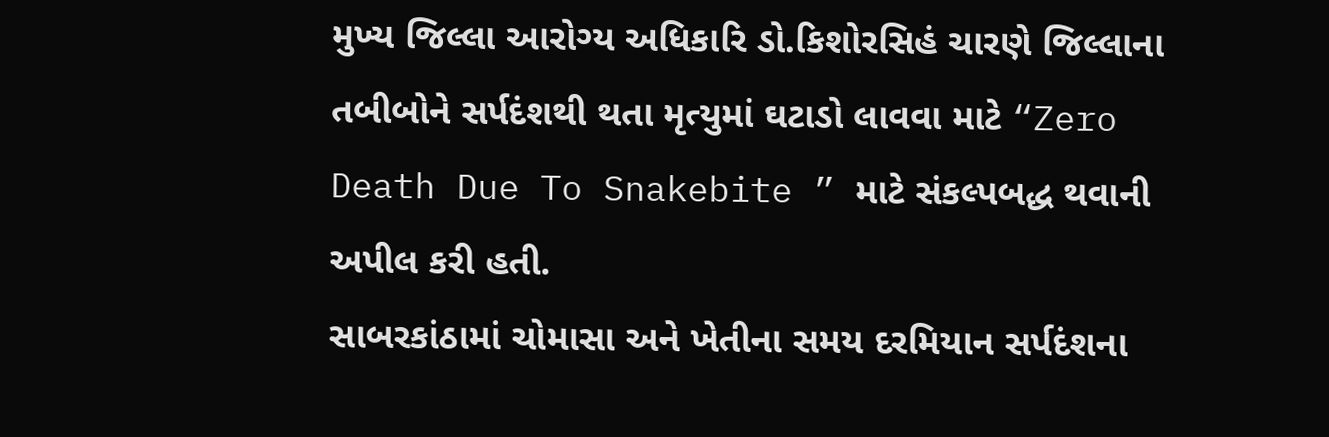મુખ્ય જિલ્લા આરોગ્ય અધિકારિ ડો.કિશોરસિહં ચારણે જિલ્લાના તબીબોને સર્પદંશથી થતા મૃત્યુમાં ઘટાડો લાવવા માટે “Zero Death Due To Snakebite ” માટે સંકલ્પબદ્ધ થવાની અપીલ કરી હતી.
સાબરકાંઠામાં ચોમાસા અને ખેતીના સમય દરમિયાન સર્પદંશના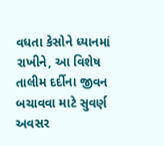વધતા કેસોને ધ્યાનમાં રાખીને, આ વિશેષ તાલીમ દર્દીના જીવન બચાવવા માટે સુવર્ણ અવસર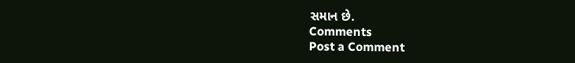સમાન છે.
Comments
Post a Comment